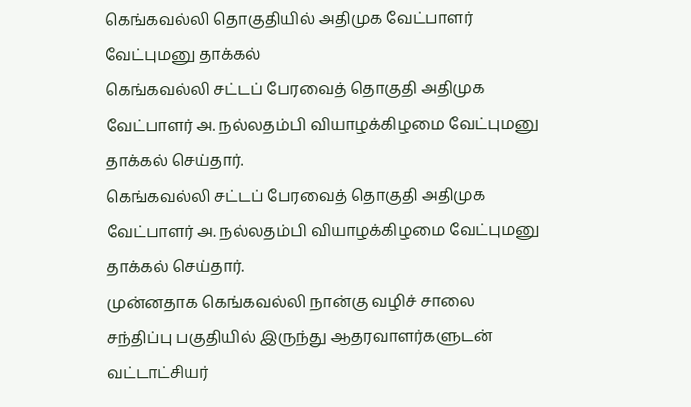கெங்கவல்லி தொகுதியில் அதிமுக வேட்பாளர் வேட்புமனு தாக்கல்
கெங்கவல்லி சட்டப் பேரவைத் தொகுதி அதிமுக வேட்பாளர் அ. நல்லதம்பி வியாழக்கிழமை வேட்புமனு தாக்கல் செய்தார்.
கெங்கவல்லி சட்டப் பேரவைத் தொகுதி அதிமுக வேட்பாளர் அ. நல்லதம்பி வியாழக்கிழமை வேட்புமனு தாக்கல் செய்தார்.
முன்னதாக கெங்கவல்லி நான்கு வழிச் சாலை சந்திப்பு பகுதியில் இருந்து ஆதரவாளர்களுடன் வட்டாட்சியர்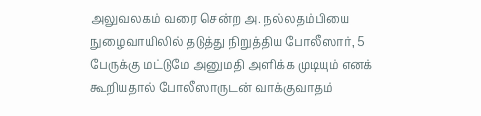அலுவலகம் வரை சென்ற அ. நல்லதம்பியை நுழைவாயிலில் தடுத்து நிறுத்திய போலீஸார், 5 பேருக்கு மட்டுமே அனுமதி அளிக்க முடியும் எனக் கூறியதால் போலீஸாருடன் வாக்குவாதம்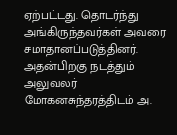ஏற்பட்டது. தொடர்ந்து அங்கிருந்தவர்கள் அவரை சமாதானப்படுத்தினர். அதன்பிறகு நடத்தும் அலுவலர் மோகனசுந்தரத்திடம் அ.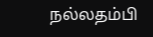நல்லதம்பி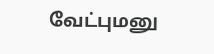வேட்புமனு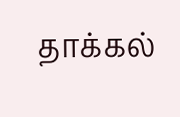தாக்கல்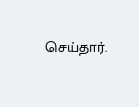செய்தார்.